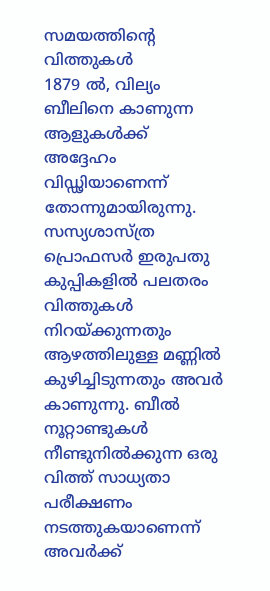സമയത്തിന്റെ വിത്തുകൾ
1879 ൽ, വില്യം ബീലിനെ കാണുന്ന ആളുകൾക്ക് അദ്ദേഹം വിഡ്ഢിയാണെന്ന് തോന്നുമായിരുന്നു. സസ്യശാസ്ത്ര പ്രൊഫസർ ഇരുപതു കുപ്പികളിൽ പലതരം വിത്തുകൾ നിറയ്ക്കുന്നതും ആഴത്തിലുള്ള മണ്ണിൽ കുഴിച്ചിടുന്നതും അവർ കാണുന്നു. ബീൽ നൂറ്റാണ്ടുകൾ നീണ്ടുനിൽക്കുന്ന ഒരു വിത്ത് സാധ്യതാ പരീക്ഷണം നടത്തുകയാണെന്ന് അവർക്ക്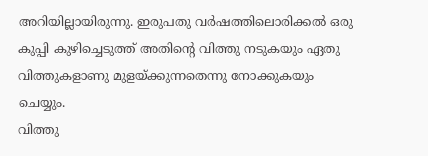അറിയില്ലായിരുന്നു. ഇരുപതു വർഷത്തിലൊരിക്കൽ ഒരു കുപ്പി കുഴിച്ചെടുത്ത് അതിന്റെ വിത്തു നടുകയും ഏതു വിത്തുകളാണു മുളയ്ക്കുന്നതെന്നു നോക്കുകയും ചെയ്യും.
വിത്തു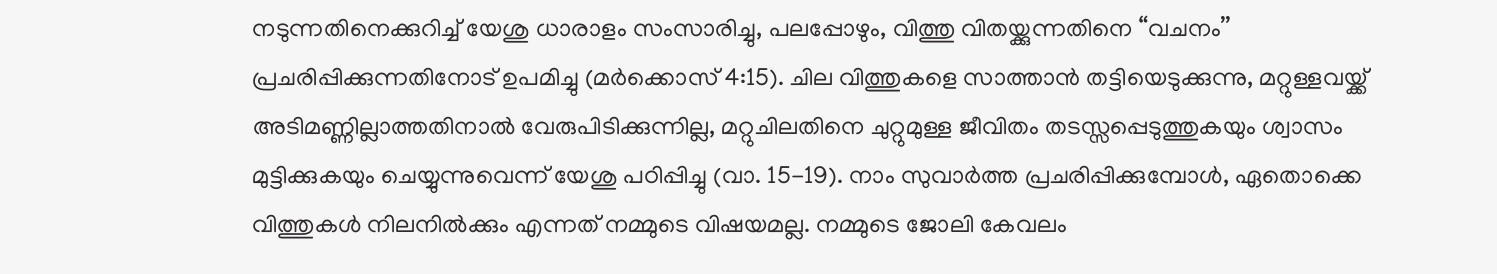നടുന്നതിനെക്കുറിച്ച് യേശു ധാരാളം സംസാരിച്ചു, പലപ്പോഴും, വിത്തു വിതയ്ക്കുന്നതിനെ “വചനം’’ പ്രചരിപ്പിക്കുന്നതിനോട് ഉപമിച്ചു (മർക്കൊസ് 4:15). ചില വിത്തുകളെ സാത്താൻ തട്ടിയെടുക്കുന്നു, മറ്റുള്ളവയ്ക്ക് അടിമണ്ണില്ലാത്തതിനാൽ വേരുപിടിക്കുന്നില്ല, മറ്റുചിലതിനെ ചുറ്റുമുള്ള ജീവിതം തടസ്സപ്പെടുത്തുകയും ശ്വാസം മുട്ടിക്കുകയും ചെയ്യുന്നുവെന്ന് യേശു പഠിപ്പിച്ചു (വാ. 15-19). നാം സുവാർത്ത പ്രചരിപ്പിക്കുമ്പോൾ, ഏതൊക്കെ വിത്തുകൾ നിലനിൽക്കും എന്നത് നമ്മുടെ വിഷയമല്ല. നമ്മുടെ ജോലി കേവലം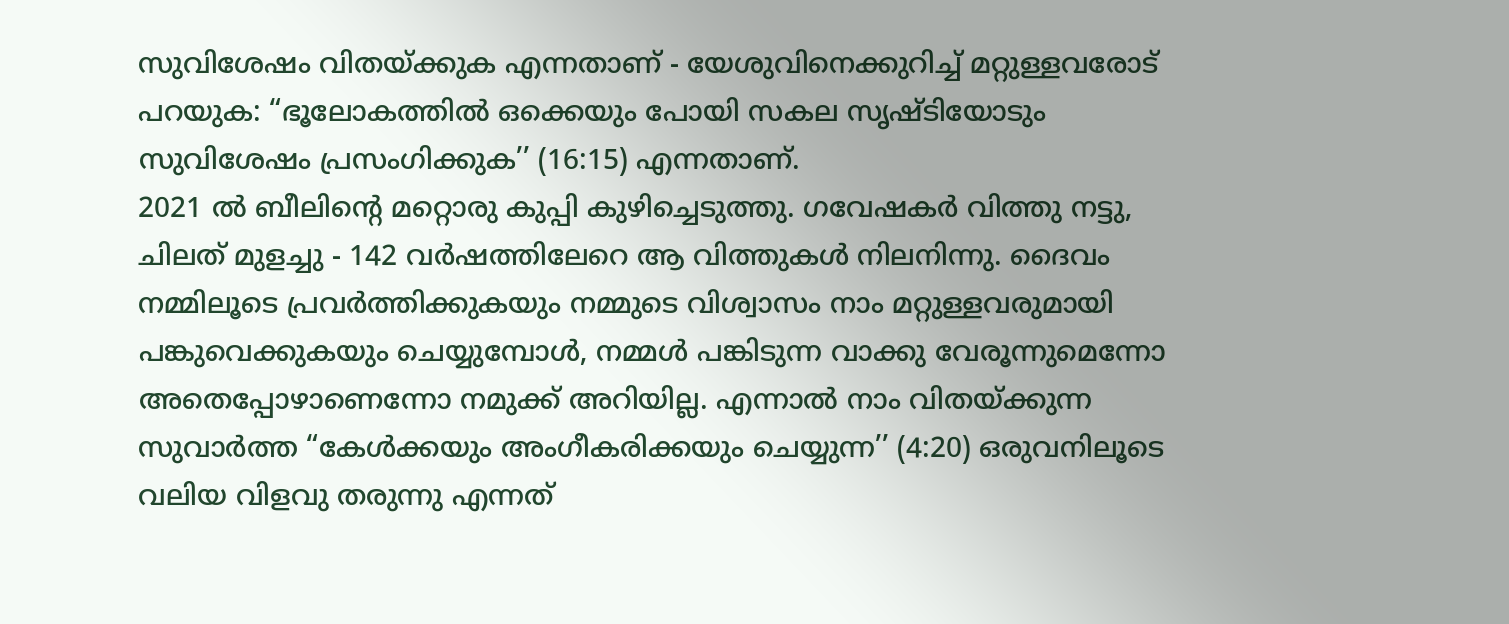സുവിശേഷം വിതയ്ക്കുക എന്നതാണ് - യേശുവിനെക്കുറിച്ച് മറ്റുള്ളവരോട് പറയുക: “ഭൂലോകത്തിൽ ഒക്കെയും പോയി സകല സൃഷ്ടിയോടും സുവിശേഷം പ്രസംഗിക്കുക’’ (16:15) എന്നതാണ്.
2021 ൽ ബീലിന്റെ മറ്റൊരു കുപ്പി കുഴിച്ചെടുത്തു. ഗവേഷകർ വിത്തു നട്ടു, ചിലത് മുളച്ചു - 142 വർഷത്തിലേറെ ആ വിത്തുകൾ നിലനിന്നു. ദൈവം നമ്മിലൂടെ പ്രവർത്തിക്കുകയും നമ്മുടെ വിശ്വാസം നാം മറ്റുള്ളവരുമായി പങ്കുവെക്കുകയും ചെയ്യുമ്പോൾ, നമ്മൾ പങ്കിടുന്ന വാക്കു വേരൂന്നുമെന്നോ അതെപ്പോഴാണെന്നോ നമുക്ക് അറിയില്ല. എന്നാൽ നാം വിതയ്ക്കുന്ന സുവാർത്ത “കേൾക്കയും അംഗീകരിക്കയും ചെയ്യുന്ന’’ (4:20) ഒരുവനിലൂടെ വലിയ വിളവു തരുന്നു എന്നത്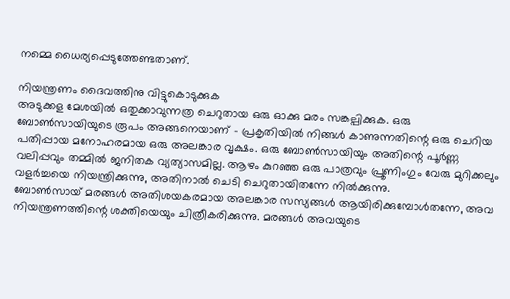നമ്മെ ധൈര്യപ്പെടുത്തേണ്ടതാണ്.

നിയന്ത്രണം ദൈവത്തിനു വിട്ടുകൊടുക്കുക
അടുക്കള മേശയിൽ ഒതുക്കാവുന്നത്ര ചെറുതായ ഒരു ഓക്കു മരം സങ്കല്പിക്കുക. ഒരു ബോൺസായിയുടെ രൂപം അങ്ങനെയാണ് - പ്രകൃതിയിൽ നിങ്ങൾ കാണുന്നതിന്റെ ഒരു ചെറിയ പതിപ്പായ മനോഹരമായ ഒരു അലങ്കാര വൃക്ഷം. ഒരു ബോൺസായിയും അതിന്റെ പൂർണ്ണ വലിപ്പവും തമ്മിൽ ജനിതക വ്യത്യാസമില്ല. ആഴം കുറഞ്ഞ ഒരു പാത്രവും പ്രൂണിംഗും വേരു മുറിക്കലും വളർച്ചയെ നിയന്ത്രിക്കുന്നു, അതിനാൽ ചെടി ചെറുതായിതന്നേ നിൽക്കുന്നു.
ബോൺസായ് മരങ്ങൾ അതിശയകരമായ അലങ്കാര സസ്യങ്ങൾ ആയിരിക്കുമ്പോൾതന്നേ, അവ നിയന്ത്രണത്തിന്റെ ശക്തിയെയും ചിത്രീകരിക്കുന്നു. മരങ്ങൾ അവയുടെ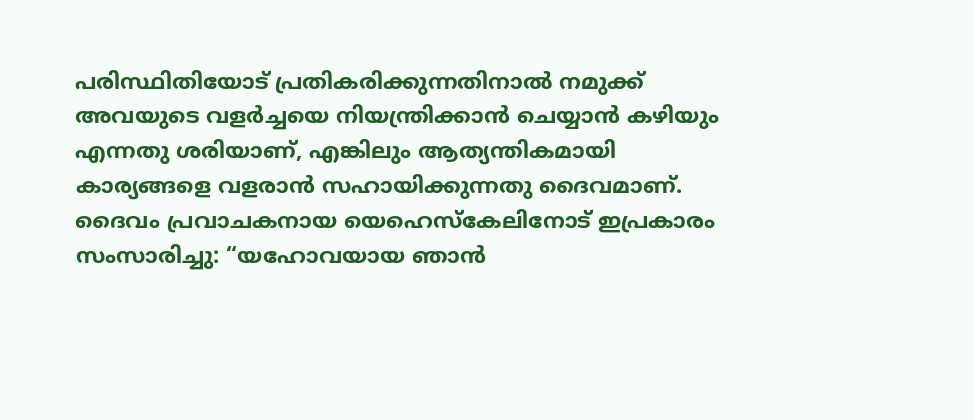പരിസ്ഥിതിയോട് പ്രതികരിക്കുന്നതിനാൽ നമുക്ക് അവയുടെ വളർച്ചയെ നിയന്ത്രിക്കാൻ ചെയ്യാൻ കഴിയും എന്നതു ശരിയാണ്, എങ്കിലും ആത്യന്തികമായി കാര്യങ്ങളെ വളരാൻ സഹായിക്കുന്നതു ദൈവമാണ്.
ദൈവം പ്രവാചകനായ യെഹെസ്കേലിനോട് ഇപ്രകാരം സംസാരിച്ചു: “യഹോവയായ ഞാൻ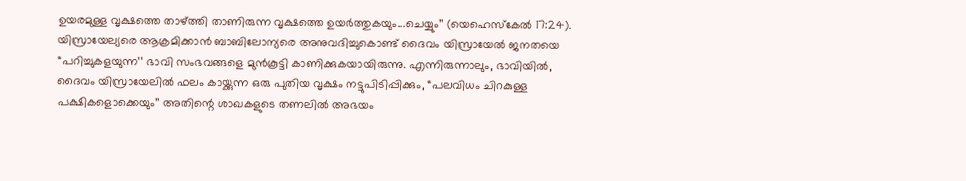ഉയരമുള്ള വൃക്ഷത്തെ താഴ്ത്തി താണിരുന്ന വൃക്ഷത്തെ ഉയർത്തുകയും...ചെയ്യും’’ (യെഹെസ്കേൽ 17:24). യിസ്രായേല്യരെ ആക്രമിക്കാൻ ബാബിലോന്യരെ അനുവദിച്ചുകൊണ്ട് ദൈവം യിസ്രായേൽ ജനതയെ “പറിച്ചുകളയുന്ന’’ ഭാവി സംഭവങ്ങളെ മുൻകൂട്ടി കാണിക്കുകയായിരുന്നു. എന്നിരുന്നാലും, ഭാവിയിൽ, ദൈവം യിസ്രായേലിൽ ഫലം കായ്ക്കുന്ന ഒരു പുതിയ വൃക്ഷം നട്ടുപിടിപ്പിക്കും, “പലവിധം ചിറകുള്ള പക്ഷികളൊക്കെയും’’ അതിന്റെ ശാഖകളുടെ തണലിൽ അഭയം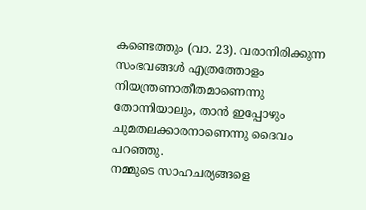കണ്ടെത്തും (വാ. 23). വരാനിരിക്കുന്ന സംഭവങ്ങൾ എത്രത്തോളം നിയന്ത്രണാതീതമാണെന്നു തോന്നിയാലും, താൻ ഇപ്പോഴും ചുമതലക്കാരനാണെന്നു ദൈവം പറഞ്ഞു.
നമ്മുടെ സാഹചര്യങ്ങളെ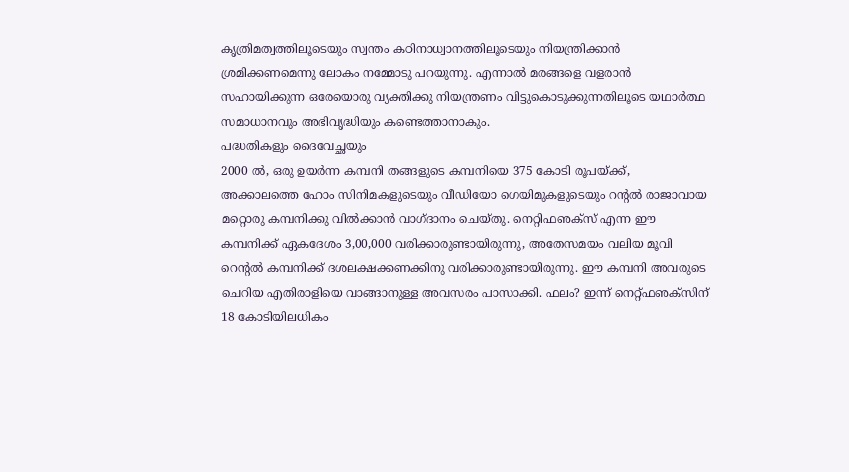കൃത്രിമത്വത്തിലൂടെയും സ്വന്തം കഠിനാധ്വാനത്തിലൂടെയും നിയന്ത്രിക്കാൻ ശ്രമിക്കണമെന്നു ലോകം നമ്മോടു പറയുന്നു. എന്നാൽ മരങ്ങളെ വളരാൻ സഹായിക്കുന്ന ഒരേയൊരു വ്യക്തിക്കു നിയന്ത്രണം വിട്ടുകൊടുക്കുന്നതിലൂടെ യഥാർത്ഥ സമാധാനവും അഭിവൃദ്ധിയും കണ്ടെത്താനാകും.
പദ്ധതികളും ദൈവേച്ഛയും
2000 ൽ, ഒരു ഉയർന്ന കമ്പനി തങ്ങളുടെ കമ്പനിയെ 375 കോടി രൂപയ്ക്ക്, അക്കാലത്തെ ഹോം സിനിമകളുടെയും വീഡിയോ ഗെയിമുകളുടെയും റന്റൽ രാജാവായ മറ്റൊരു കമ്പനിക്കു വിൽക്കാൻ വാഗ്ദാനം ചെയ്തു. നെറ്റിഫഌക്സ് എന്ന ഈ കമ്പനിക്ക് ഏകദേശം 3,00,000 വരിക്കാരുണ്ടായിരുന്നു, അതേസമയം വലിയ മൂവി റെന്റൽ കമ്പനിക്ക് ദശലക്ഷക്കണക്കിനു വരിക്കാരുണ്ടായിരുന്നു. ഈ കമ്പനി അവരുടെ ചെറിയ എതിരാളിയെ വാങ്ങാനുള്ള അവസരം പാസാക്കി. ഫലം? ഇന്ന് നെറ്റ്ഫഌക്സിന് 18 കോടിയിലധികം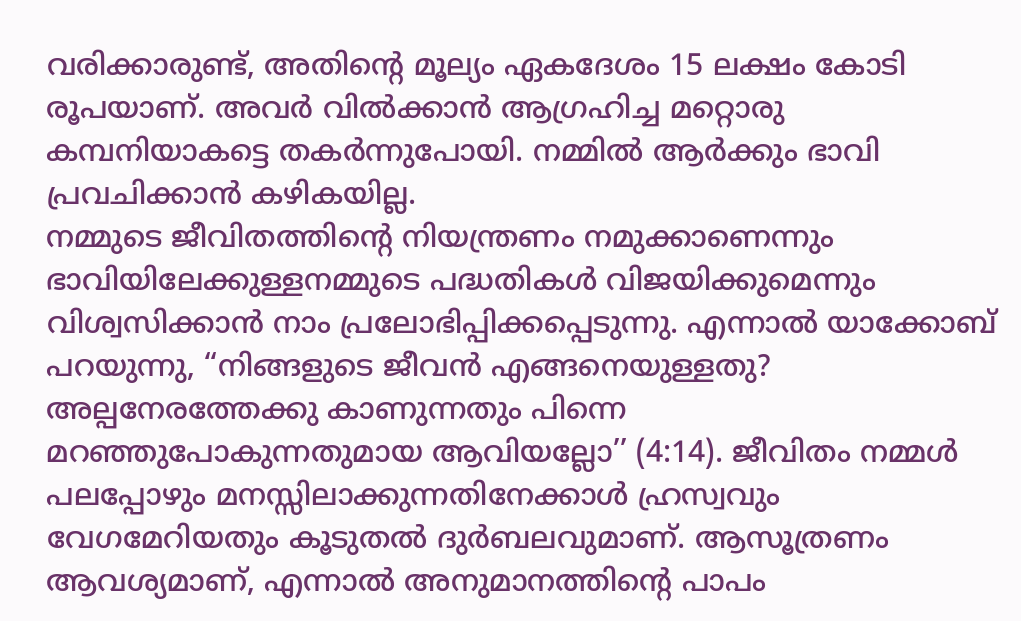വരിക്കാരുണ്ട്, അതിന്റെ മൂല്യം ഏകദേശം 15 ലക്ഷം കോടി രൂപയാണ്. അവർ വിൽക്കാൻ ആഗ്രഹിച്ച മറ്റൊരു കമ്പനിയാകട്ടെ തകർന്നുപോയി. നമ്മിൽ ആർക്കും ഭാവി പ്രവചിക്കാൻ കഴികയില്ല.
നമ്മുടെ ജീവിതത്തിന്റെ നിയന്ത്രണം നമുക്കാണെന്നും ഭാവിയിലേക്കുള്ളനമ്മുടെ പദ്ധതികൾ വിജയിക്കുമെന്നും വിശ്വസിക്കാൻ നാം പ്രലോഭിപ്പിക്കപ്പെടുന്നു. എന്നാൽ യാക്കോബ് പറയുന്നു, “നിങ്ങളുടെ ജീവൻ എങ്ങനെയുള്ളതു? അല്പനേരത്തേക്കു കാണുന്നതും പിന്നെ മറഞ്ഞുപോകുന്നതുമായ ആവിയല്ലോ’’ (4:14). ജീവിതം നമ്മൾ പലപ്പോഴും മനസ്സിലാക്കുന്നതിനേക്കാൾ ഹ്രസ്വവും വേഗമേറിയതും കൂടുതൽ ദുർബലവുമാണ്. ആസൂത്രണം ആവശ്യമാണ്, എന്നാൽ അനുമാനത്തിന്റെ പാപം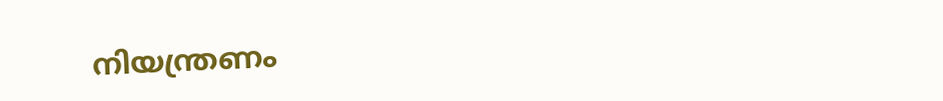നിയന്ത്രണം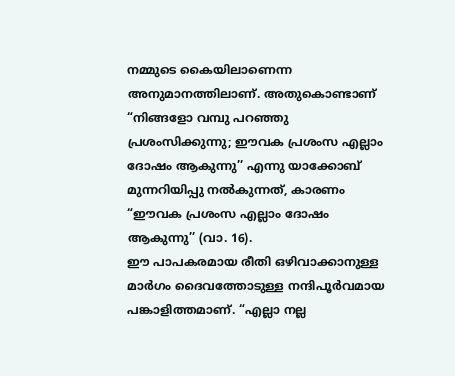നമ്മുടെ കൈയിലാണെന്ന അനുമാനത്തിലാണ്. അതുകൊണ്ടാണ് “നിങ്ങളോ വമ്പു പറഞ്ഞു പ്രശംസിക്കുന്നു; ഈവക പ്രശംസ എല്ലാം ദോഷം ആകുന്നു’’ എന്നു യാക്കോബ് മുന്നറിയിപ്പു നൽകുന്നത്, കാരണം “ഈവക പ്രശംസ എല്ലാം ദോഷം ആകുന്നു’’ (വാ. 16).
ഈ പാപകരമായ രീതി ഒഴിവാക്കാനുള്ള മാർഗം ദൈവത്തോടുള്ള നന്ദിപൂർവമായ പങ്കാളിത്തമാണ്. “എല്ലാ നല്ല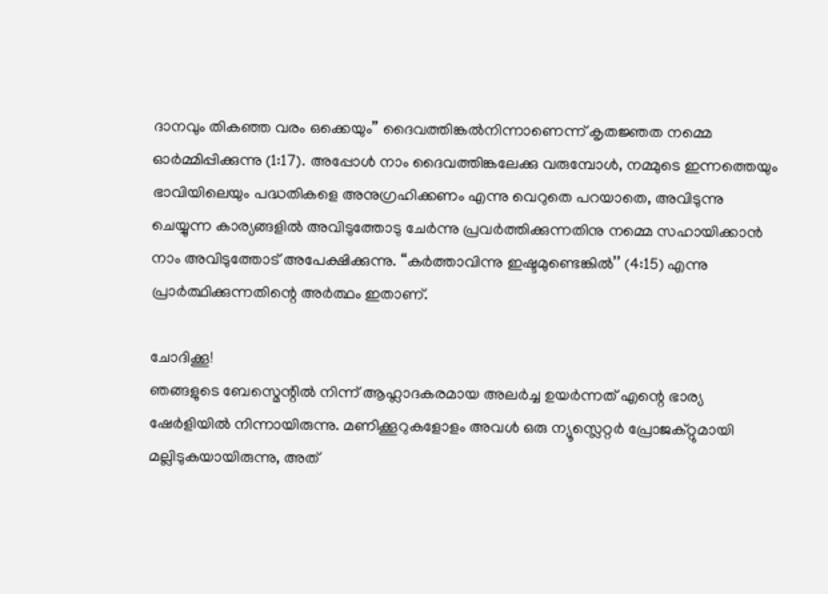ദാനവും തികഞ്ഞ വരം ഒക്കെയും’’ ദൈവത്തിങ്കൽനിന്നാണെന്ന് കൃതജ്ഞത നമ്മെ ഓർമ്മിപ്പിക്കുന്നു (1:17). അപ്പോൾ നാം ദൈവത്തിങ്കലേക്കു വരുമ്പോൾ, നമ്മുടെ ഇന്നത്തെയും ഭാവിയിലെയും പദ്ധതികളെ അനുഗ്രഹിക്കണം എന്നു വെറുതെ പറയാതെ, അവിടുന്നു ചെയ്യുന്ന കാര്യങ്ങളിൽ അവിടുത്തോടു ചേർന്നു പ്രവർത്തിക്കുന്നതിനു നമ്മെ സഹായിക്കാൻ നാം അവിടുത്തോട് അപേക്ഷിക്കുന്നു. “കർത്താവിന്നു ഇഷ്ടമുണ്ടെങ്കിൽ’’ (4:15) എന്നു പ്രാർത്ഥിക്കുന്നതിന്റെ അർത്ഥം ഇതാണ്.

ചോദിക്കൂ!
ഞങ്ങളുടെ ബേസ്മെന്റിൽ നിന്ന് ആഹ്ലാദകരമായ അലർച്ച ഉയർന്നത് എന്റെ ഭാര്യ ഷേർളിയിൽ നിന്നായിരുന്നു. മണിക്കൂറുകളോളം അവൾ ഒരു ന്യൂസ്ലെറ്റർ പ്രോജക്റ്റുമായി മല്ലിടുകയായിരുന്നു, അത്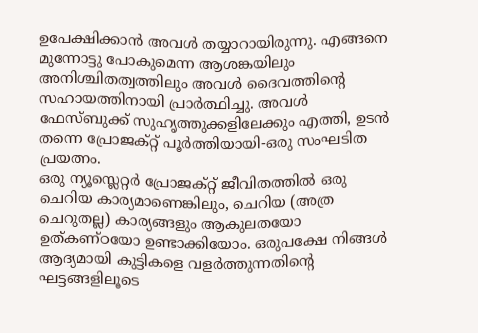ഉപേക്ഷിക്കാൻ അവൾ തയ്യാറായിരുന്നു. എങ്ങനെ മുന്നോട്ടു പോകുമെന്ന ആശങ്കയിലും അനിശ്ചിതത്വത്തിലും അവൾ ദൈവത്തിന്റെ സഹായത്തിനായി പ്രാർത്ഥിച്ചു. അവൾ ഫേസ്ബുക്ക് സുഹൃത്തുക്കളിലേക്കും എത്തി, ഉടൻ തന്നെ പ്രോജക്റ്റ് പൂർത്തിയായി-ഒരു സംഘടിത പ്രയത്നം.
ഒരു ന്യൂസ്ലെറ്റർ പ്രോജക്റ്റ് ജീവിതത്തിൽ ഒരു ചെറിയ കാര്യമാണെങ്കിലും, ചെറിയ (അത്ര ചെറുതല്ല) കാര്യങ്ങളും ആകുലതയോ ഉത്കണ്ഠയോ ഉണ്ടാക്കിയോം. ഒരുപക്ഷേ നിങ്ങൾ ആദ്യമായി കുട്ടികളെ വളർത്തുന്നതിന്റെ ഘട്ടങ്ങളിലൂടെ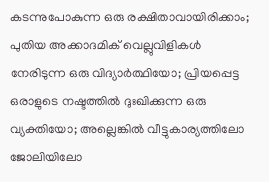കടന്നുപോകുന്ന ഒരു രക്ഷിതാവായിരിക്കാം; പുതിയ അക്കാദമിക് വെല്ലുവിളികൾ നേരിടുന്ന ഒരു വിദ്യാർത്ഥിയോ; പ്രിയപ്പെട്ട ഒരാളുടെ നഷ്ടത്തിൽ ദുഃഖിക്കുന്ന ഒരു വ്യക്തിയോ; അല്ലെങ്കിൽ വീട്ടുകാര്യത്തിലോ ജോലിയിലോ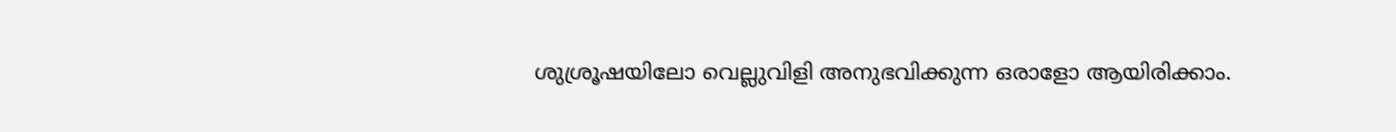ശുശ്രൂഷയിലോ വെല്ലുവിളി അനുഭവിക്കുന്ന ഒരാളോ ആയിരിക്കാം.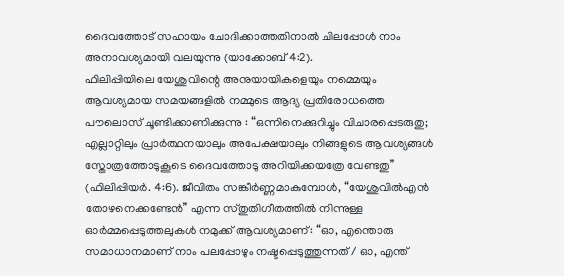ദൈവത്തോട് സഹായം ചോദിക്കാത്തതിനാൽ ചിലപ്പോൾ നാം അനാവശ്യമായി വലയുന്നു (യാക്കോബ് 4:2).
ഫിലിപ്പിയിലെ യേശുവിന്റെ അനുയായികളെയും നമ്മെയും ആവശ്യമായ സമയങ്ങളിൽ നമ്മുടെ ആദ്യ പ്രതിരോധത്തെ പൗലൊസ് ചൂണ്ടിക്കാണിക്കുന്നു : “ഒന്നിനെക്കുറിച്ചും വിചാരപ്പെടരുതു; എല്ലാറ്റിലും പ്രാർത്ഥനയാലും അപേക്ഷയാലും നിങ്ങളുടെ ആവശ്യങ്ങൾ സ്തോത്രത്തോടുകൂടെ ദൈവത്തോടു അറിയിക്കയത്രേ വേണ്ടതു’’ (ഫിലിപ്പിയർ. 4:6). ജീവിതം സങ്കീർണ്ണമാകുമ്പോൾ, “യേശുവിൽഎൻ തോഴനെക്കണ്ടേൻ’’ എന്ന സ്തുതിഗീതത്തിൽ നിന്നുള്ള ഓർമ്മപ്പെടുത്തലുകൾ നമുക്ക് ആവശ്യമാണ്: “ഓ, എന്തൊരു സമാധാനമാണ് നാം പലപ്പോഴും നഷ്ടപ്പെടുത്തുന്നത് / ഓ, എന്ത്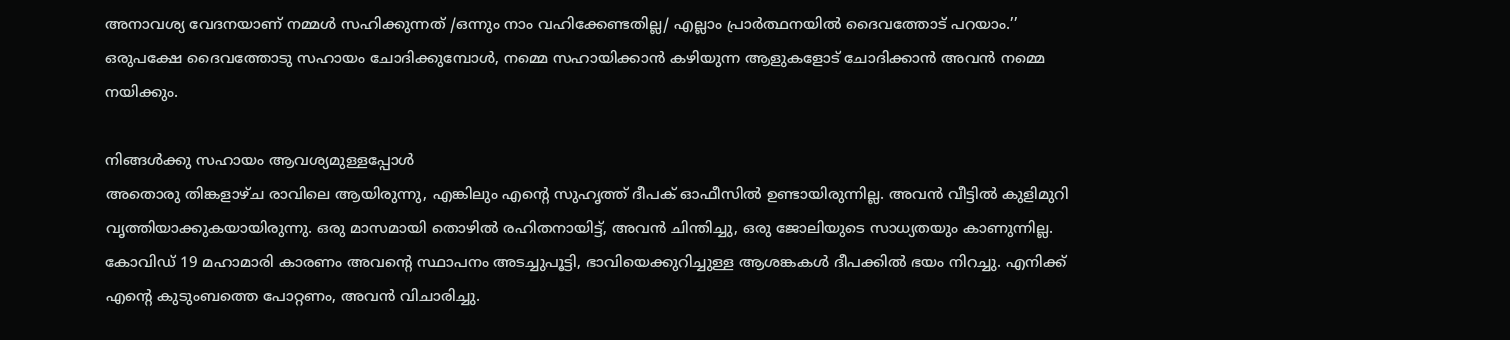അനാവശ്യ വേദനയാണ് നമ്മൾ സഹിക്കുന്നത് /ഒന്നും നാം വഹിക്കേണ്ടതില്ല/ എല്ലാം പ്രാർത്ഥനയിൽ ദൈവത്തോട് പറയാം.’’
ഒരുപക്ഷേ ദൈവത്തോടു സഹായം ചോദിക്കുമ്പോൾ, നമ്മെ സഹായിക്കാൻ കഴിയുന്ന ആളുകളോട് ചോദിക്കാൻ അവൻ നമ്മെ നയിക്കും.

നിങ്ങൾക്കു സഹായം ആവശ്യമുള്ളപ്പോൾ
അതൊരു തിങ്കളാഴ്ച രാവിലെ ആയിരുന്നു, എങ്കിലും എന്റെ സുഹൃത്ത് ദീപക് ഓഫീസിൽ ഉണ്ടായിരുന്നില്ല. അവൻ വീട്ടിൽ കുളിമുറി വൃത്തിയാക്കുകയായിരുന്നു. ഒരു മാസമായി തൊഴിൽ രഹിതനായിട്ട്, അവൻ ചിന്തിച്ചു, ഒരു ജോലിയുടെ സാധ്യതയും കാണുന്നില്ല. കോവിഡ് 19 മഹാമാരി കാരണം അവന്റെ സ്ഥാപനം അടച്ചുപൂട്ടി, ഭാവിയെക്കുറിച്ചുള്ള ആശങ്കകൾ ദീപക്കിൽ ഭയം നിറച്ചു. എനിക്ക് എന്റെ കുടുംബത്തെ പോറ്റണം, അവൻ വിചാരിച്ചു.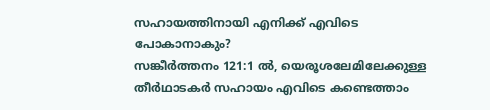സഹായത്തിനായി എനിക്ക് എവിടെ പോകാനാകും?
സങ്കീർത്തനം 121:1 ൽ, യെരൂശലേമിലേക്കുള്ള തീർഥാടകർ സഹായം എവിടെ കണ്ടെത്താം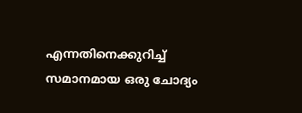എന്നതിനെക്കുറിച്ച് സമാനമായ ഒരു ചോദ്യം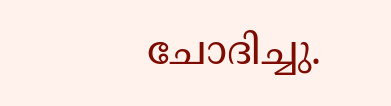ചോദിച്ചു.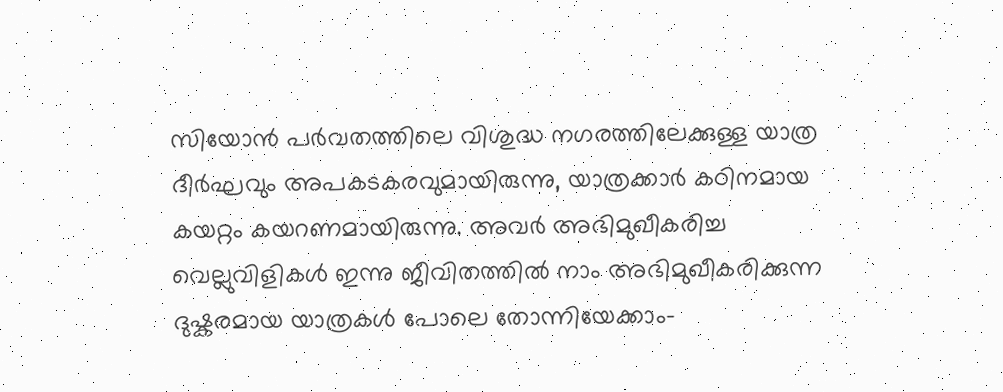സിയോൻ പർവതത്തിലെ വിശുദ്ധ നഗരത്തിലേക്കുള്ള യാത്ര ദീർഘവും അപകടകരവുമായിരുന്നു, യാത്രക്കാർ കഠിനമായ കയറ്റം കയറണമായിരുന്നു. അവർ അഭിമുഖീകരിച്ച വെല്ലുവിളികൾ ഇന്നു ജീവിതത്തിൽ നാം അഭിമുഖീകരിക്കുന്ന ദുഷ്കരമായ യാത്രകൾ പോലെ തോന്നിയേക്കാം-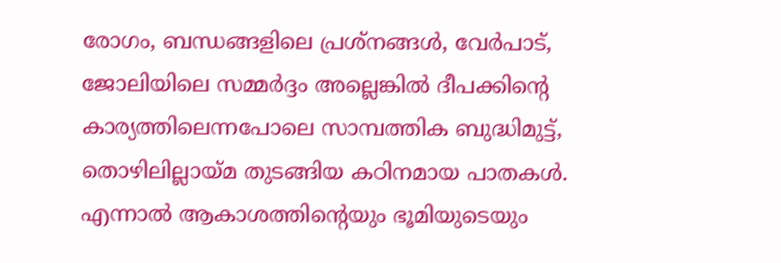രോഗം, ബന്ധങ്ങളിലെ പ്രശ്നങ്ങൾ, വേർപാട്, ജോലിയിലെ സമ്മർദ്ദം അല്ലെങ്കിൽ ദീപക്കിന്റെ കാര്യത്തിലെന്നപോലെ സാമ്പത്തിക ബുദ്ധിമുട്ട്, തൊഴിലില്ലായ്മ തുടങ്ങിയ കഠിനമായ പാതകൾ.
എന്നാൽ ആകാശത്തിന്റെയും ഭൂമിയുടെയും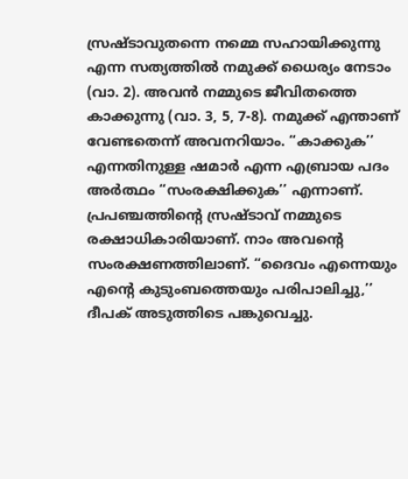സ്രഷ്ടാവുതന്നെ നമ്മെ സഹായിക്കുന്നു എന്ന സത്യത്തിൽ നമുക്ക് ധൈര്യം നേടാം (വാ. 2). അവൻ നമ്മുടെ ജീവിതത്തെ കാക്കുന്നു (വാ. 3, 5, 7-8). നമുക്ക് എന്താണ് വേണ്ടതെന്ന് അവനറിയാം. “കാക്കുക’’ എന്നതിനുള്ള ഷമാർ എന്ന എബ്രായ പദം അർത്ഥം “സംരക്ഷിക്കുക’’ എന്നാണ്. പ്രപഞ്ചത്തിന്റെ സ്രഷ്ടാവ് നമ്മുടെ രക്ഷാധികാരിയാണ്. നാം അവന്റെ സംരക്ഷണത്തിലാണ്. “ദൈവം എന്നെയും എന്റെ കുടുംബത്തെയും പരിപാലിച്ചു,’’ ദീപക് അടുത്തിടെ പങ്കുവെച്ചു.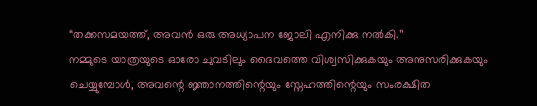“തക്കസമയത്ത്, അവൻ ഒരു അധ്യാപന ജോലി എനിക്കു നൽകി.’’
നമ്മുടെ യാത്രയുടെ ഓരോ ചുവടിലും ദൈവത്തെ വിശ്വസിക്കുകയും അനുസരിക്കുകയും ചെയ്യുമ്പോൾ, അവന്റെ ജ്ഞാനത്തിന്റെയും സ്നേഹത്തിന്റെയും സംരക്ഷിത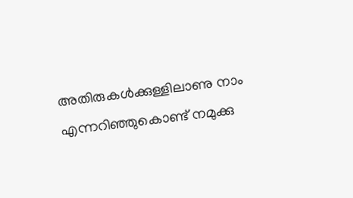അതിരുകൾക്കുള്ളിലാണു നാം എന്നറിഞ്ഞുകൊണ്ട് നമുക്കു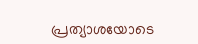പ്രത്യാശയോടെ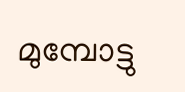മുമ്പോട്ടു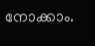നോക്കാം.